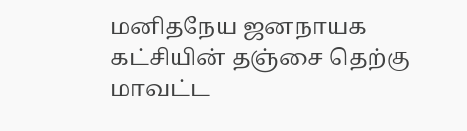மனிதநேய ஜனநாயக கட்சியின் தஞ்சை தெற்கு மாவட்ட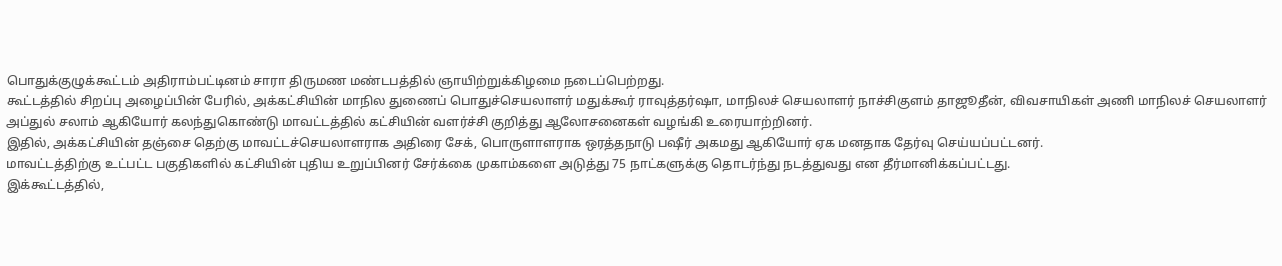பொதுக்குழுக்கூட்டம் அதிராம்பட்டினம் சாரா திருமண மண்டபத்தில் ஞாயிற்றுக்கிழமை நடைப்பெற்றது.
கூட்டத்தில் சிறப்பு அழைப்பின் பேரில், அக்கட்சியின் மாநில துணைப் பொதுச்செயலாளர் மதுக்கூர் ராவுத்தர்ஷா, மாநிலச் செயலாளர் நாச்சிகுளம் தாஜூதீன், விவசாயிகள் அணி மாநிலச் செயலாளர் அப்துல் சலாம் ஆகியோர் கலந்துகொண்டு மாவட்டத்தில் கட்சியின் வளர்ச்சி குறித்து ஆலோசனைகள் வழங்கி உரையாற்றினர்.
இதில், அக்கட்சியின் தஞ்சை தெற்கு மாவட்டச்செயலாளராக அதிரை சேக், பொருளாளராக ஒரத்தநாடு பஷீர் அகமது ஆகியோர் ஏக மனதாக தேர்வு செய்யப்பட்டனர்.
மாவட்டத்திற்கு உட்பட்ட பகுதிகளில் கட்சியின் புதிய உறுப்பினர் சேர்க்கை முகாம்களை அடுத்து 75 நாட்களுக்கு தொடர்ந்து நடத்துவது என தீர்மானிக்கப்பட்டது.
இக்கூட்டத்தில்,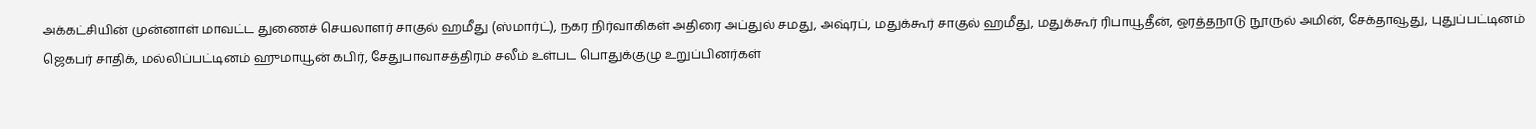அக்கட்சியின் முன்னாள் மாவட்ட துணைச் செயலாளர் சாகுல் ஹமீது (ஸ்மார்ட்), நகர நிர்வாகிகள் அதிரை அப்துல் சமது, அஷ்ரப், மதுக்கூர் சாகுல் ஹமீது, மதுக்கூர் ரிபாயூதீன், ஒரத்தநாடு நூருல் அமின், சேக்தாவூது, புதுப்பட்டினம் ஜெகபர் சாதிக், மல்லிப்பட்டினம் ஹுமாயூன் கபிர், சேதுபாவாசத்திரம் சலீம் உள்பட பொதுக்குழு உறுப்பினர்கள்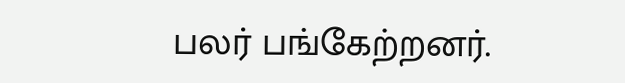பலர் பங்கேற்றனர்.